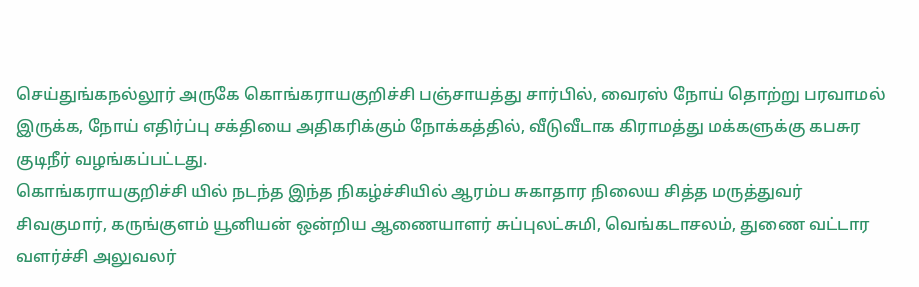செய்துங்கநல்லூர் அருகே கொங்கராயகுறிச்சி பஞ்சாயத்து சார்பில், வைரஸ் நோய் தொற்று பரவாமல் இருக்க, நோய் எதிர்ப்பு சக்தியை அதிகரிக்கும் நோக்கத்தில், வீடுவீடாக கிராமத்து மக்களுக்கு கபசுர குடிநீர் வழங்கப்பட்டது.
கொங்கராயகுறிச்சி யில் நடந்த இந்த நிகழ்ச்சியில் ஆரம்ப சுகாதார நிலைய சித்த மருத்துவர் சிவகுமார், கருங்குளம் யூனியன் ஒன்றிய ஆணையாளர் சுப்புலட்சுமி, வெங்கடாசலம், துணை வட்டார வளர்ச்சி அலுவலர்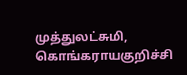முத்துலட்சுமி, கொங்கராயகுறிச்சி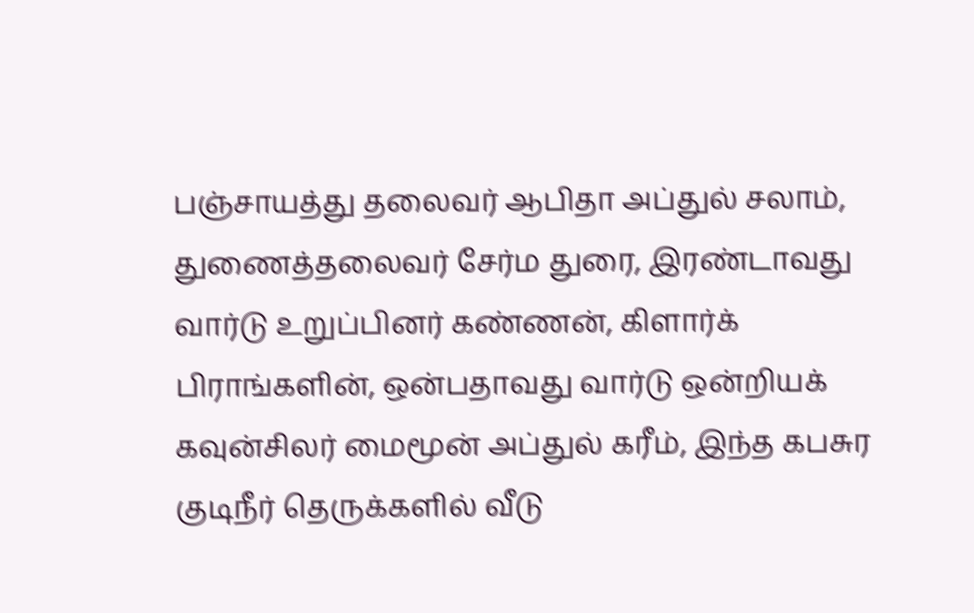பஞ்சாயத்து தலைவர் ஆபிதா அப்துல் சலாம், துணைத்தலைவர் சேர்ம துரை, இரண்டாவது வார்டு உறுப்பினர் கண்ணன், கிளார்க் பிராங்களின், ஒன்பதாவது வார்டு ஒன்றியக் கவுன்சிலர் மைமூன் அப்துல் கரீம், இந்த கபசுர குடிநீர் தெருக்களில் வீடு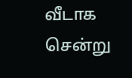வீடாக சென்று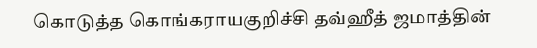கொடுத்த கொங்கராயகுறிச்சி தவ்ஹீத் ஜமாத்தின்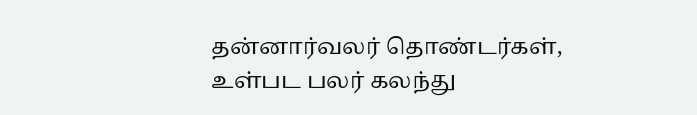தன்னார்வலர் தொண்டர்கள், உள்பட பலர் கலந்து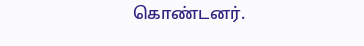கொண்டனர்.